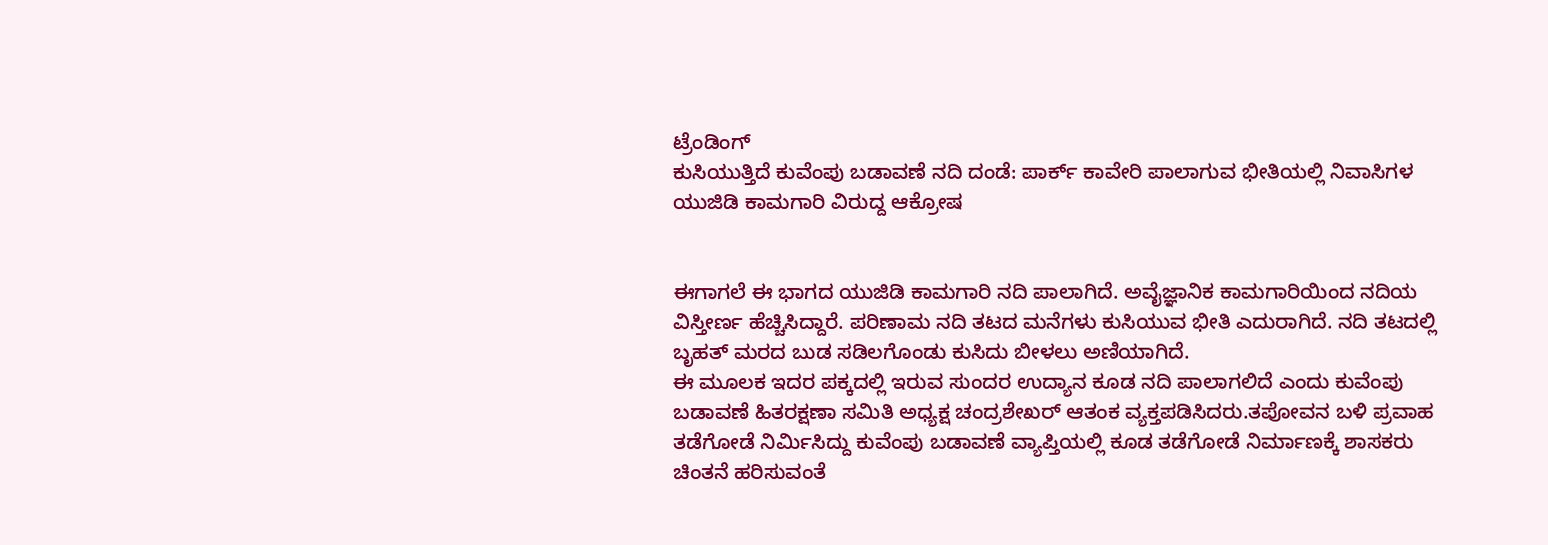ಟ್ರೆಂಡಿಂಗ್
ಕುಸಿಯುತ್ತಿದೆ ಕುವೆಂಪು ಬಡಾವಣೆ ನದಿ ದಂಡೆ: ಪಾರ್ಕ್ ಕಾವೇರಿ ಪಾಲಾಗುವ ಭೀತಿಯಲ್ಲಿ ನಿವಾಸಿಗಳ
ಯುಜಿಡಿ ಕಾಮಗಾರಿ ವಿರುದ್ದ ಆಕ್ರೋಷ


ಈಗಾಗಲೆ ಈ ಭಾಗದ ಯುಜಿಡಿ ಕಾಮಗಾರಿ ನದಿ ಪಾಲಾಗಿದೆ. ಅವೈಜ್ಞಾನಿಕ ಕಾಮಗಾರಿಯಿಂದ ನದಿಯ ವಿಸ್ತೀರ್ಣ ಹೆಚ್ಚಿಸಿದ್ದಾರೆ. ಪರಿಣಾಮ ನದಿ ತಟದ ಮನೆಗಳು ಕುಸಿಯುವ ಭೀತಿ ಎದುರಾಗಿದೆ. ನದಿ ತಟದಲ್ಲಿ ಬೃಹತ್ ಮರದ ಬುಡ ಸಡಿಲಗೊಂಡು ಕುಸಿದು ಬೀಳಲು ಅಣಿಯಾಗಿದೆ.
ಈ ಮೂಲಕ ಇದರ ಪಕ್ಕದಲ್ಲಿ ಇರುವ ಸುಂದರ ಉದ್ಯಾನ ಕೂಡ ನದಿ ಪಾಲಾಗಲಿದೆ ಎಂದು ಕುವೆಂಪು ಬಡಾವಣೆ ಹಿತರಕ್ಷಣಾ ಸಮಿತಿ ಅಧ್ಯಕ್ಷ ಚಂದ್ರಶೇಖರ್ ಆತಂಕ ವ್ಯಕ್ತಪಡಿಸಿದರು.ತಪೋವನ ಬಳಿ ಪ್ರವಾಹ ತಡೆಗೋಡೆ ನಿರ್ಮಿಸಿದ್ದು ಕುವೆಂಪು ಬಡಾವಣೆ ವ್ಯಾಪ್ತಿಯಲ್ಲಿ ಕೂಡ ತಡೆಗೋಡೆ ನಿರ್ಮಾಣಕ್ಕೆ ಶಾಸಕರು ಚಿಂತನೆ ಹರಿಸುವಂತೆ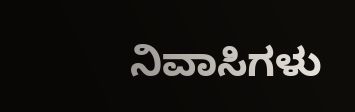ನಿವಾಸಿಗಳು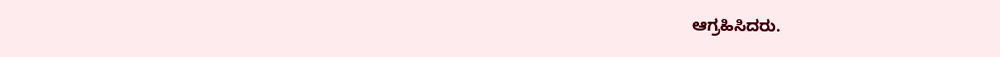ಆಗ್ರಹಿಸಿದರು.